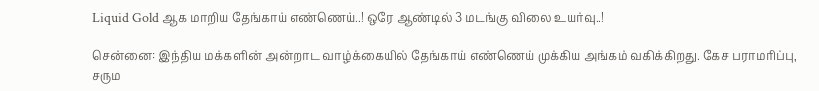Liquid Gold ஆக மாறிய தேங்காய் எண்ணெய்..! ஒரே ஆண்டில் 3 மடங்கு விலை உயர்வு..!

சென்னை: இந்திய மக்களின் அன்றாட வாழ்க்கையில் தேங்காய் எண்ணெய் முக்கிய அங்கம் வகிக்கிறது. கேச பராமரிப்பு, சரும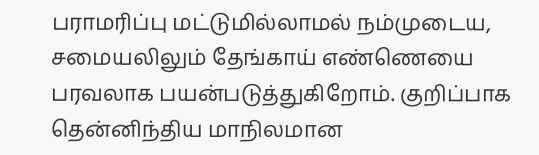பராமரிப்பு மட்டுமில்லாமல் நம்முடைய, சமையலிலும் தேங்காய் எண்ணெயை பரவலாக பயன்படுத்துகிறோம். குறிப்பாக தென்னிந்திய மாநிலமான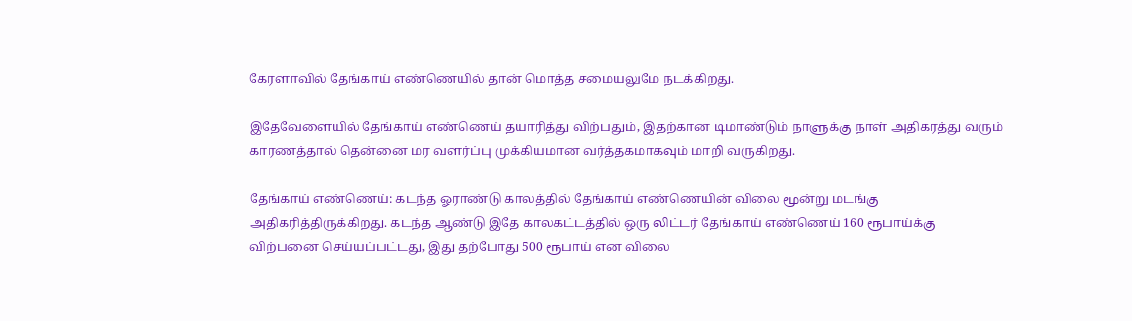கேரளாவில் தேங்காய் எண்ணெயில் தான் மொத்த சமையலுமே நடக்கிறது.

இதேவேளையில் தேங்காய் எண்ணெய் தயாரித்து விற்பதும், இதற்கான டிமாண்டும் நாளுக்கு நாள் அதிகரத்து வரும் காரணத்தால் தென்னை மர வளர்ப்பு முக்கியமான வர்த்தகமாகவும் மாறி வருகிறது.

தேங்காய் எண்ணெய்: கடந்த ஓராண்டு காலத்தில் தேங்காய் எண்ணெயின் விலை மூன்று மடங்கு அதிகரித்திருக்கிறது. கடந்த ஆண்டு இதே காலகட்டத்தில் ஒரு லிட்டர் தேங்காய் எண்ணெய் 160 ரூபாய்க்கு விற்பனை செய்யப்பட்டது, இது தற்போது 500 ரூபாய் என விலை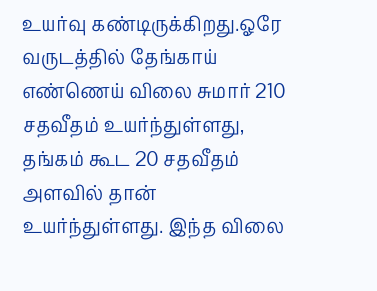உயர்வு கண்டிருக்கிறது.ஓரே வருடத்தில் தேங்காய் எண்ணெய் விலை சுமார் 210 சதவீதம் உயர்ந்துள்ளது, தங்கம் கூட 20 சதவீதம் அளவில் தான் உயர்ந்துள்ளது. இந்த விலை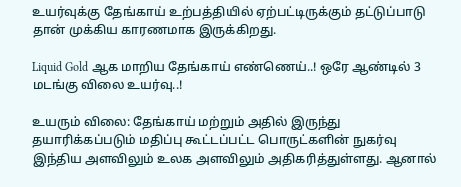உயர்வுக்கு தேங்காய் உற்பத்தியில் ஏற்பட்டிருக்கும் தட்டுப்பாடு தான் முக்கிய காரணமாக இருக்கிறது.

Liquid Gold ஆக மாறிய தேங்காய் எண்ணெய்..! ஒரே ஆண்டில் 3 மடங்கு விலை உயர்வு..!

உயரும் விலை: தேங்காய் மற்றும் அதில் இருந்து தயாரிக்கப்படும் மதிப்பு கூட்டப்பட்ட பொருட்களின் நுகர்வு இந்திய அளவிலும் உலக அளவிலும் அதிகரித்துள்ளது. ஆனால்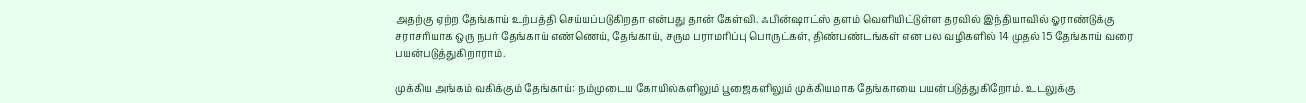அதற்கு ஏற்ற தேங்காய் உற்பத்தி செய்யப்படுகிறதா என்பது தான் கேள்வி. ஃபின்ஷாட்ஸ் தளம் வெளியிட்டுள்ள தரவில் இந்தியாவில் ஓராண்டுக்கு சராசரியாக ஒரு நபர் தேங்காய் எண்ணெய், தேங்காய், சரும பராமரிப்பு பொருட்கள், திண்பண்டங்கள் என பல வழிகளில் 14 முதல் 15 தேங்காய் வரை பயன்படுத்துகிறாராம்.

முக்கிய அங்கம் வகிக்கும் தேங்காய்: நம்முடைய கோயில்களிலும் பூஜைகளிலும் முக்கியமாக தேங்காயை பயன்படுத்துகிறோம். உடலுக்கு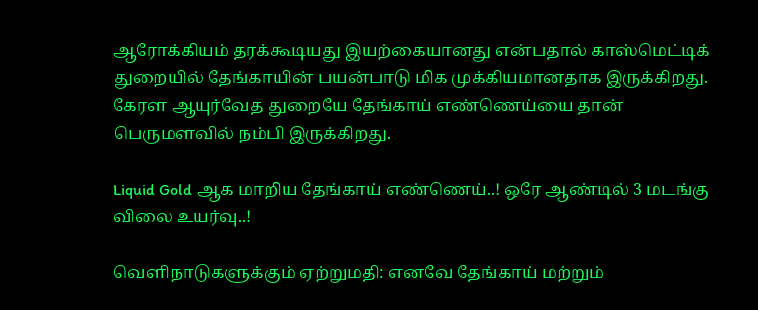ஆரோக்கியம் தரக்கூடியது இயற்கையானது என்பதால் காஸ்மெட்டிக் துறையில் தேங்காயின் பயன்பாடு மிக முக்கியமானதாக இருக்கிறது. கேரள ஆயுர்வேத துறையே தேங்காய் எண்ணெய்யை தான் பெருமளவில் நம்பி இருக்கிறது.

Liquid Gold ஆக மாறிய தேங்காய் எண்ணெய்..! ஒரே ஆண்டில் 3 மடங்கு விலை உயர்வு..!

வெளிநாடுகளுக்கும் ஏற்றுமதி: எனவே தேங்காய் மற்றும்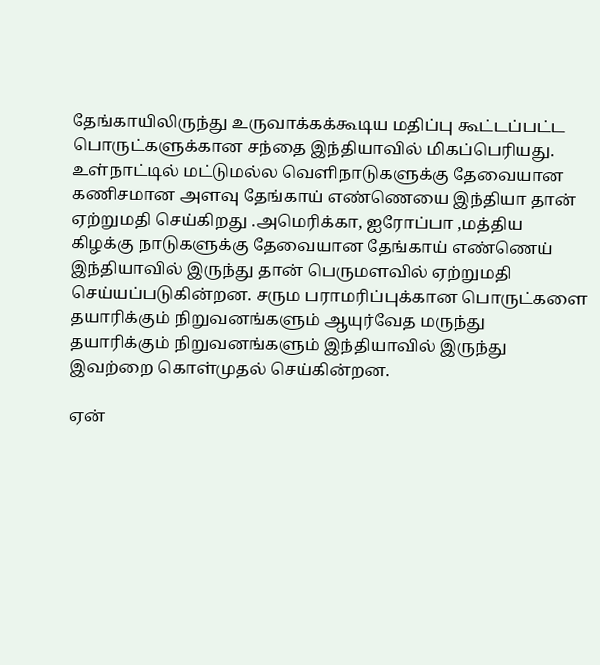தேங்காயிலிருந்து உருவாக்கக்கூடிய மதிப்பு கூட்டப்பட்ட பொருட்களுக்கான சந்தை இந்தியாவில் மிகப்பெரியது. உள்நாட்டில் மட்டுமல்ல வெளிநாடுகளுக்கு தேவையான கணிசமான அளவு தேங்காய் எண்ணெயை இந்தியா தான் ஏற்றுமதி செய்கிறது .அமெரிக்கா, ஐரோப்பா ,மத்திய கிழக்கு நாடுகளுக்கு தேவையான தேங்காய் எண்ணெய் இந்தியாவில் இருந்து தான் பெருமளவில் ஏற்றுமதி செய்யப்படுகின்றன. சரும பராமரிப்புக்கான பொருட்களை தயாரிக்கும் நிறுவனங்களும் ஆயுர்வேத மருந்து தயாரிக்கும் நிறுவனங்களும் இந்தியாவில் இருந்து இவற்றை கொள்முதல் செய்கின்றன.

ஏன்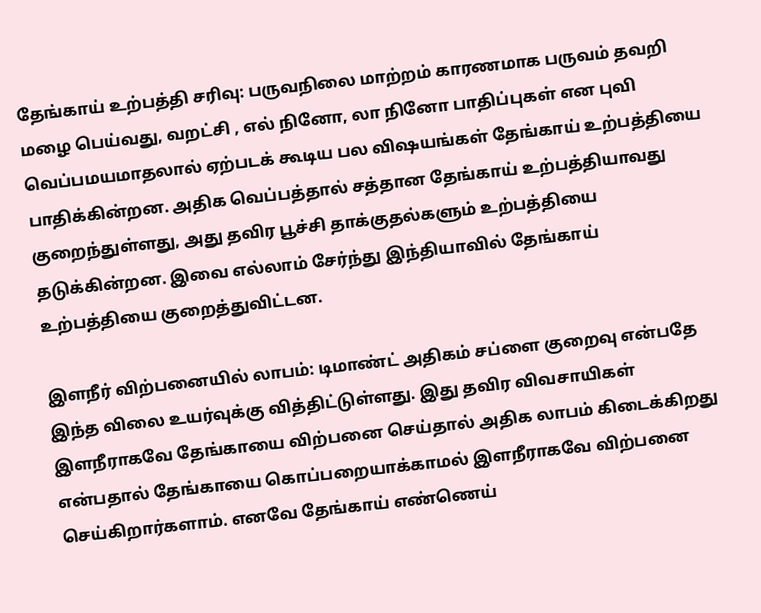தேங்காய் உற்பத்தி சரிவு: பருவநிலை மாற்றம் காரணமாக பருவம் தவறி மழை பெய்வது, வறட்சி , எல் நினோ, லா நினோ பாதிப்புகள் என புவி வெப்பமயமாதலால் ஏற்படக் கூடிய பல விஷயங்கள் தேங்காய் உற்பத்தியை பாதிக்கின்றன. அதிக வெப்பத்தால் சத்தான தேங்காய் உற்பத்தியாவது குறைந்துள்ளது, அது தவிர பூச்சி தாக்குதல்களும் உற்பத்தியை தடுக்கின்றன. இவை எல்லாம் சேர்ந்து இந்தியாவில் தேங்காய் உற்பத்தியை குறைத்துவிட்டன.

இளநீர் விற்பனையில் லாபம்: டிமாண்ட் அதிகம் சப்ளை குறைவு என்பதே இந்த விலை உயர்வுக்கு வித்திட்டுள்ளது. இது தவிர விவசாயிகள் இளநீராகவே தேங்காயை விற்பனை செய்தால் அதிக லாபம் கிடைக்கிறது என்பதால் தேங்காயை கொப்பறையாக்காமல் இளநீராகவே விற்பனை செய்கிறார்களாம். எனவே தேங்காய் எண்ணெய்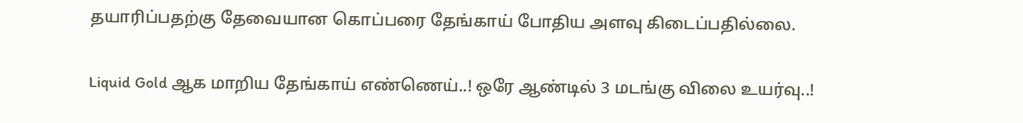தயாரிப்பதற்கு தேவையான கொப்பரை தேங்காய் போதிய அளவு கிடைப்பதில்லை.

Liquid Gold ஆக மாறிய தேங்காய் எண்ணெய்..! ஒரே ஆண்டில் 3 மடங்கு விலை உயர்வு..!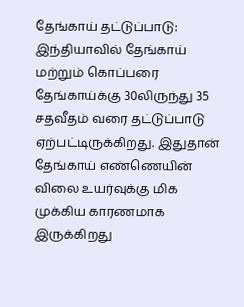தேங்காய் தட்டுப்பாடு: இந்தியாவில் தேங்காய் மற்றும் கொப்பரை தேங்காய்க்கு 30லிருந்து 35 சதவீதம் வரை தட்டுப்பாடு ஏற்பட்டிருக்கிறது. இதுதான் தேங்காய் எண்ணெயின் விலை உயர்வுக்கு மிக முக்கிய காரணமாக இருக்கிறது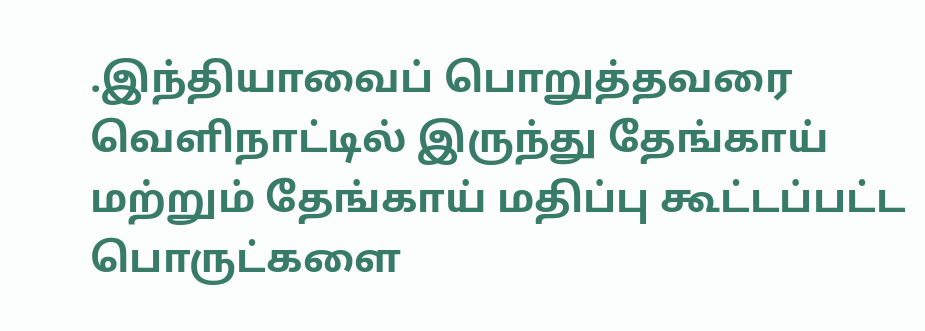.இந்தியாவைப் பொறுத்தவரை வெளிநாட்டில் இருந்து தேங்காய் மற்றும் தேங்காய் மதிப்பு கூட்டப்பட்ட பொருட்களை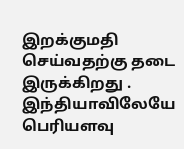இறக்குமதி செய்வதற்கு தடை இருக்கிறது . இந்தியாவிலேயே பெரியளவு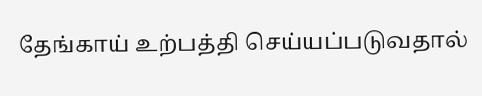தேங்காய் உற்பத்தி செய்யப்படுவதால்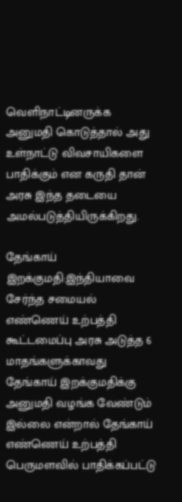வெளிநாட்டினருக்க அனுமதி கொடுத்தால் அது உள்நாட்டு விவசாயிகளை பாதிக்கும் என கருதி தான் அரசு இந்த தடையை அமல்படுத்தியிருக்கிறது.

தேங்காய் இறக்குமதி:இந்தியாவை சேர்ந்த சமையல் எண்ணெய் உற்பத்தி கூட்டமைப்பு அரசு அடுத்த 6 மாதங்களுக்காவது தேங்காய் இறக்குமதிக்கு அனுமதி வழங்க வேண்டும் இல்லை என்றால் தேங்காய் எண்ணெய் உற்பத்தி பெருமளவில் பாதிக்கப்பட்டு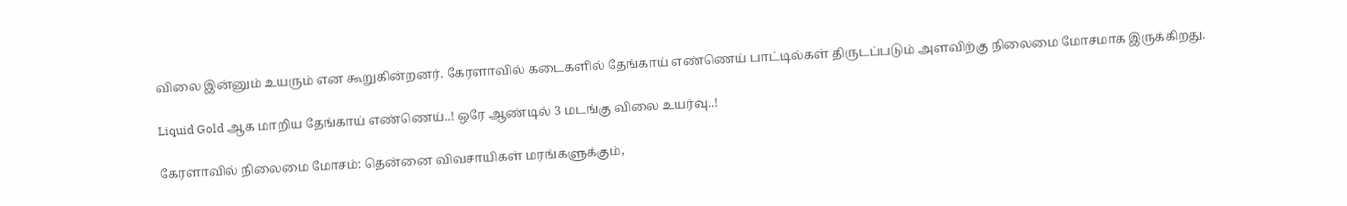விலை இன்னும் உயரும் என கூறுகின்றனர். கேரளாவில் கடைகளில் தேங்காய் எண்ணெய் பாட்டில்கள் திருடப்படும் அளவிற்கு நிலைமை மோசமாக இருக்கிறது.

Liquid Gold ஆக மாறிய தேங்காய் எண்ணெய்..! ஒரே ஆண்டில் 3 மடங்கு விலை உயர்வு..!

கேரளாவில் நிலைமை மோசம்: தென்னை விவசாயிகள் மரங்களுக்கும்,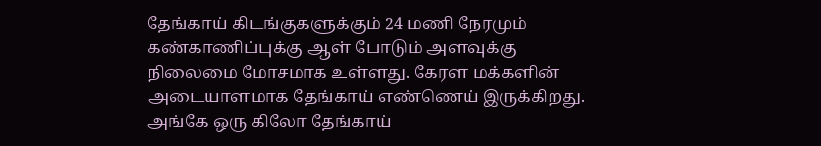தேங்காய் கிடங்குகளுக்கும் 24 மணி நேரமும் கண்காணிப்புக்கு ஆள் போடும் அளவுக்கு நிலைமை மோசமாக உள்ளது. கேரள மக்களின் அடையாளமாக தேங்காய் எண்ணெய் இருக்கிறது. அங்கே ஒரு கிலோ தேங்காய்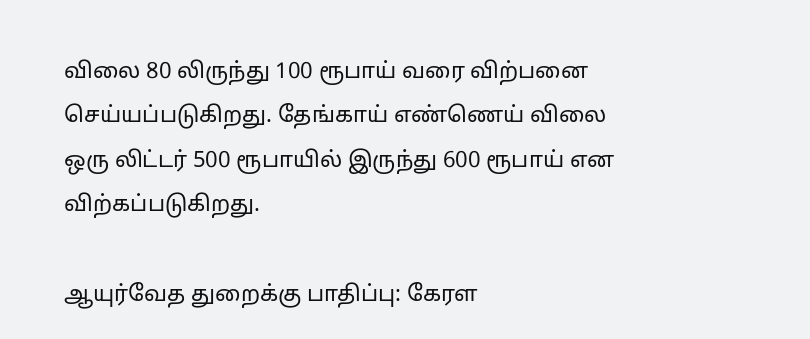விலை 80 லிருந்து 100 ரூபாய் வரை விற்பனை செய்யப்படுகிறது. தேங்காய் எண்ணெய் விலை ஒரு லிட்டர் 500 ரூபாயில் இருந்து 600 ரூபாய் என விற்கப்படுகிறது.

ஆயுர்வேத துறைக்கு பாதிப்பு: கேரள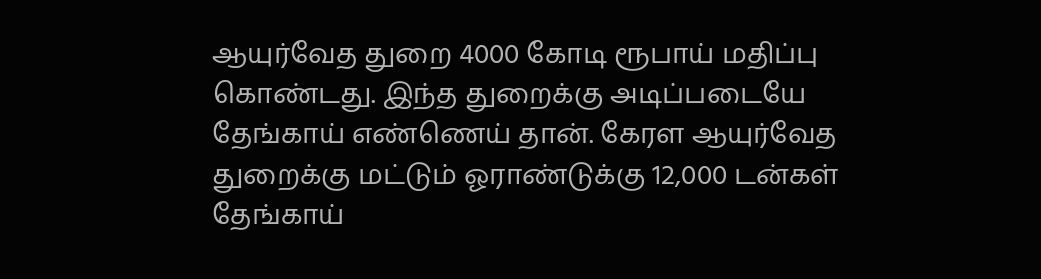ஆயுர்வேத துறை 4000 கோடி ரூபாய் மதிப்பு கொண்டது. இந்த துறைக்கு அடிப்படையே தேங்காய் எண்ணெய் தான். கேரள ஆயுர்வேத துறைக்கு மட்டும் ஓராண்டுக்கு 12,000 டன்கள் தேங்காய்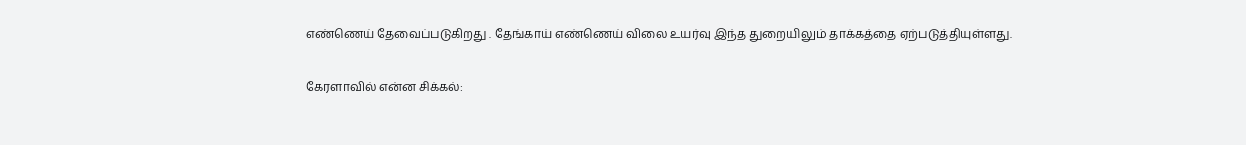எண்ணெய் தேவைப்படுகிறது . தேங்காய் எண்ணெய் விலை உயர்வு இந்த துறையிலும் தாக்கத்தை ஏற்படுத்தியுள்ளது.

கேரளாவில் என்ன சிக்கல்: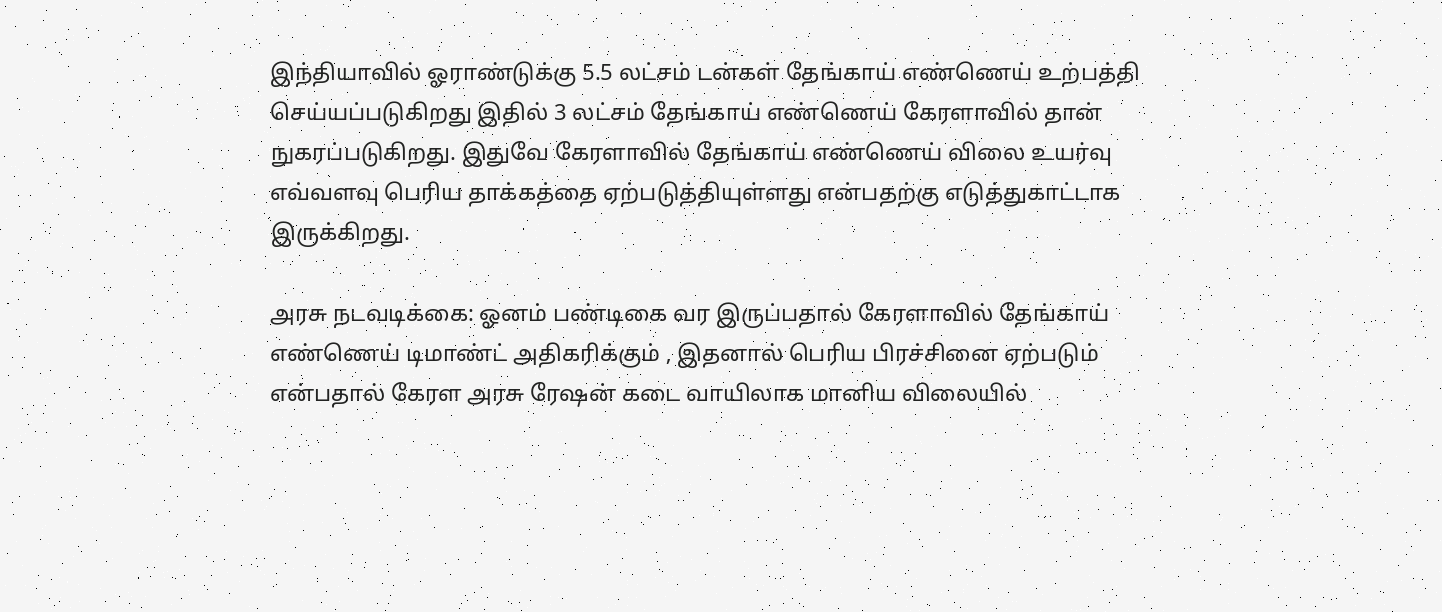இந்தியாவில் ஓராண்டுக்கு 5.5 லட்சம் டன்கள் தேங்காய் எண்ணெய் உற்பத்தி செய்யப்படுகிறது இதில் 3 லட்சம் தேங்காய் எண்ணெய் கேரளாவில் தான் நுகரப்படுகிறது. இதுவே கேரளாவில் தேங்காய் எண்ணெய் விலை உயர்வு எவ்வளவு பெரிய தாக்கத்தை ஏற்படுத்தியுள்ளது என்பதற்கு எடுத்துகாட்டாக இருக்கிறது.

அரசு நடவடிக்கை: ஓனம் பண்டிகை வர இருப்பதால் கேரளாவில் தேங்காய் எண்ணெய் டிமாண்ட் அதிகரிக்கும் , இதனால் பெரிய பிரச்சினை ஏற்படும் என்பதால் கேரள அரசு ரேஷன் கடை வாயிலாக மானிய விலையில்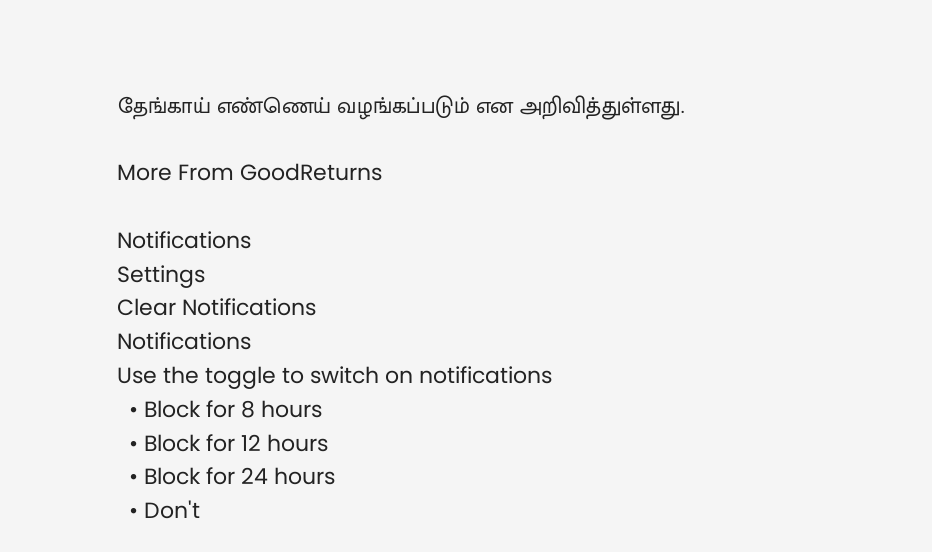தேங்காய் எண்ணெய் வழங்கப்படும் என அறிவித்துள்ளது.

More From GoodReturns

Notifications
Settings
Clear Notifications
Notifications
Use the toggle to switch on notifications
  • Block for 8 hours
  • Block for 12 hours
  • Block for 24 hours
  • Don't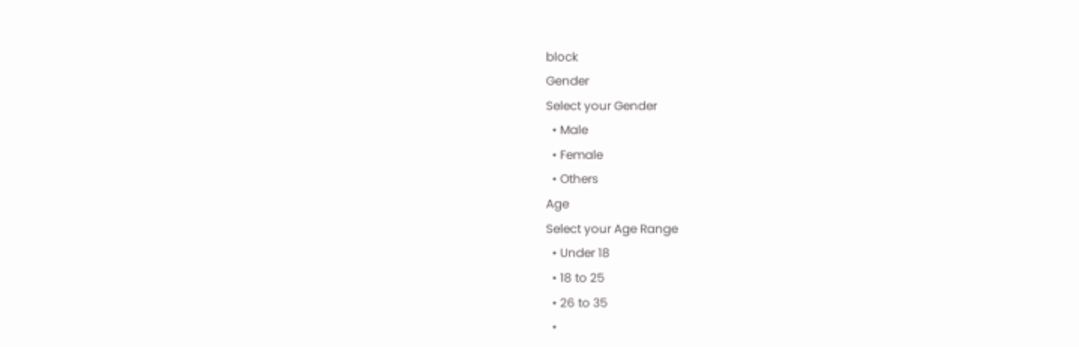block
Gender
Select your Gender
  • Male
  • Female
  • Others
Age
Select your Age Range
  • Under 18
  • 18 to 25
  • 26 to 35
  •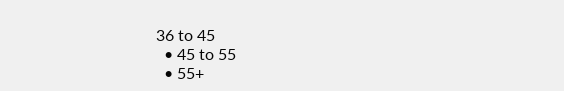36 to 45
  • 45 to 55
  • 55+